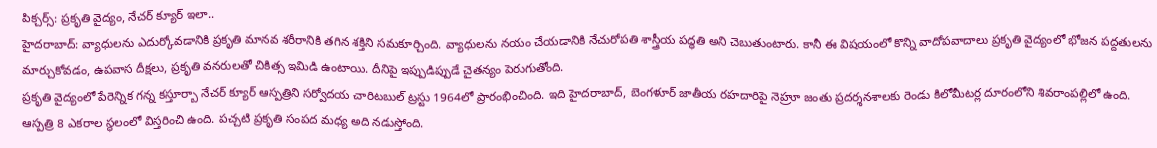పిక్చర్స్: ప్రకృతి వైద్యం, నేచర్ క్యూర్ ఇలా..
హైదరాబాద్: వ్యాధులను ఎదుర్కోవడానికి ప్రకృతి మానవ శరీరానికి తగిన శక్తిని సమకూర్చింది. వ్యాధులను నయం చేయడానికి నేచురోపతి శాస్త్రీయ పద్ధతి అని చెబుతుంటారు. కానీ ఈ విషయంలో కొన్ని వాదోపవాదాలు ప్రకృతి వైద్యంలో భోజన పద్దతులను మార్చుకోవడం, ఉపవాస దీక్షలు, ప్రకృతి వనరులతో చికిత్స ఇమిడి ఉంటాయి. దీనిపై ఇప్పుడిప్పుడే చైతన్యం పెరుగుతోంది.
ప్రకృతి వైద్యంలో పేరెన్నిక గన్న కస్తూర్బా నేచర్ క్యూర్ ఆస్పత్రిని సర్వోదయ చారిటబుల్ ట్రస్టు 1964లో ప్రారంభించింది. ఇది హైదరాబాద్, బెంగళూర్ జాతీయ రహదారిపై నెహ్రూ జంతు ప్రదర్శనశాలకు రెండు కిలోమీటర్ల దూరంలోని శివరాంపల్లిలో ఉంది.
ఆస్పత్రి 8 ఎకరాల స్థలంలో విస్తరించి ఉంది. పచ్చటి ప్రకృతి సంపద మధ్య అది నడుస్తోంది.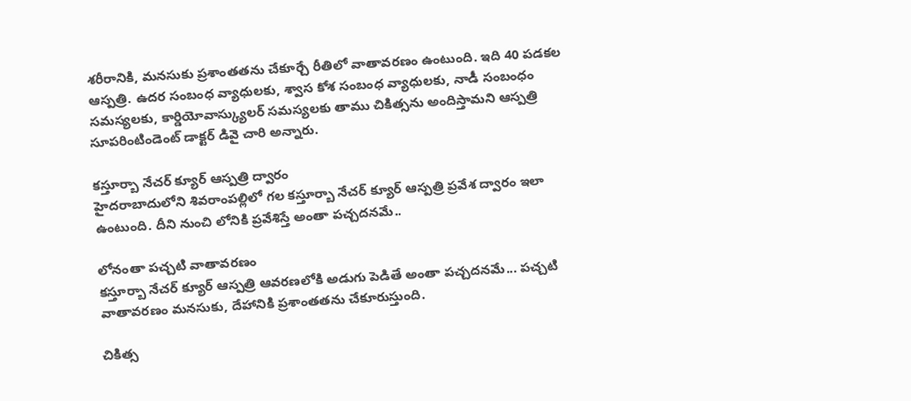శరీరానికి, మనసుకు ప్రశాంతతను చేకూర్చే రీతిలో వాతావరణం ఉంటుంది. ఇది 40 పడకల ఆస్పత్రి. ఉదర సంబంధ వ్యాధులకు, శ్వాస కోశ సంబంధ వ్యాధులకు, నాడీ సంబంధం సమస్యలకు, కార్డియోవాస్క్యులర్ సమస్యలకు తాము చికిత్సను అందిస్తామని ఆస్పత్రి సూపరింటిండెంట్ డాక్టర్ డివై చారి అన్నారు.

కస్తూర్బా నేచర్ క్యూర్ ఆస్పత్రి ద్వారం
హైదరాబాదులోని శివరాంపల్లిలో గల కస్తూర్బా నేచర్ క్యూర్ ఆస్పత్రి ప్రవేశ ద్వారం ఇలా ఉంటుంది. దీని నుంచి లోనికి ప్రవేశిస్తే అంతా పచ్చదనమే..

లోనంతా పచ్చటి వాతావరణం
కస్తూర్బా నేచర్ క్యూర్ ఆస్పత్రి ఆవరణలోకి అడుగు పెడితే అంతా పచ్చదనమే... పచ్చటి వాతావరణం మనసుకు, దేహానికి ప్రశాంతతను చేకూరుస్తుంది.

చికిత్స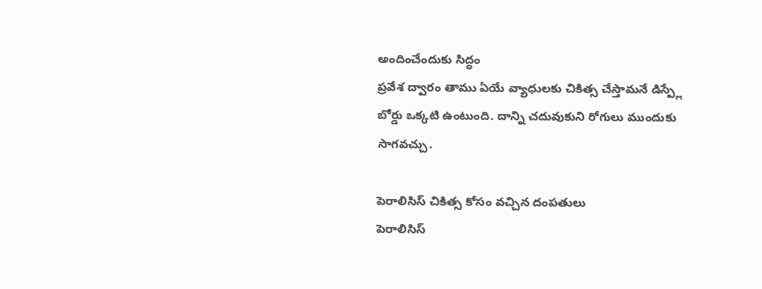అందించేందుకు సిద్ధం
ప్రవేశ ద్వారం తాము ఏయే వ్యాధులకు చికిత్స చేస్తామనే డిస్ప్లే బోర్డు ఒక్కటి ఉంటుంది. దాన్ని చదువుకుని రోగులు ముందుకు సాగవచ్చు.

పెరాలిసిస్ చికిత్స కోసం వచ్చిన దంపతులు
పెరాలిసిస్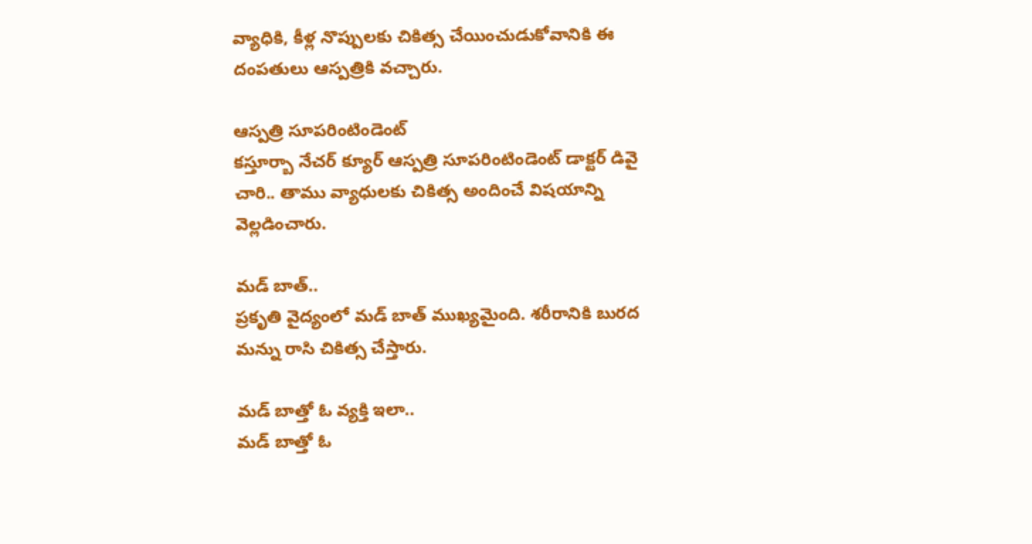వ్యాధికి, కీళ్ల నొప్పులకు చికిత్స చేయించుడుకోవానికి ఈ దంపతులు ఆస్పత్రికి వచ్చారు.

ఆస్పత్రి సూపరింటిండెంట్
కస్తూర్బా నేచర్ క్యూర్ ఆస్పత్రి సూపరింటిండెంట్ డాక్టర్ డివై చారి.. తాము వ్యాధులకు చికిత్స అందించే విషయాన్ని వెల్లడించారు.

మడ్ బాత్..
ప్రకృతి వైద్యంలో మడ్ బాత్ ముఖ్యమైంది. శరీరానికి బురద మన్ను రాసి చికిత్స చేస్తారు.

మడ్ బాత్తో ఓ వ్యక్తి ఇలా..
మడ్ బాత్తో ఓ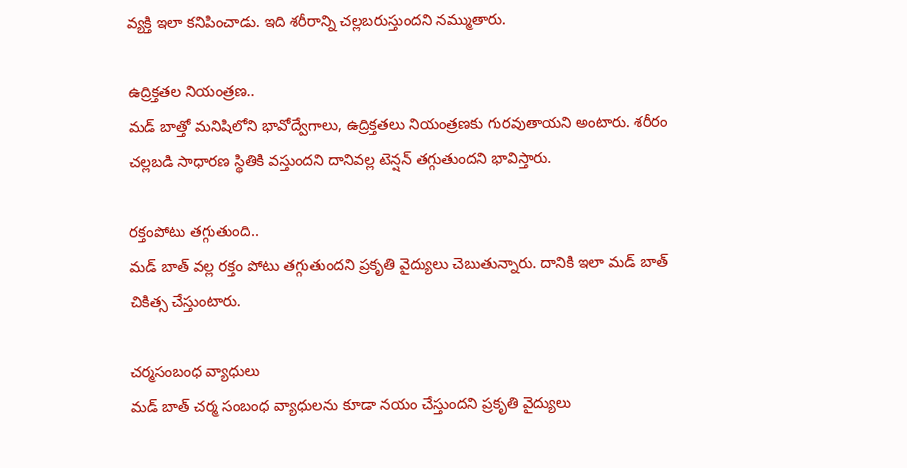వ్యక్తి ఇలా కనిపించాడు. ఇది శరీరాన్ని చల్లబరుస్తుందని నమ్ముతారు.

ఉద్రిక్తతల నియంత్రణ..
మడ్ బాత్తో మనిషిలోని భావోద్వేగాలు, ఉద్రిక్తతలు నియంత్రణకు గురవుతాయని అంటారు. శరీరం చల్లబడి సాధారణ స్థితికి వస్తుందని దానివల్ల టెన్షన్ తగ్గుతుందని భావిస్తారు.

రక్తంపోటు తగ్గుతుంది..
మడ్ బాత్ వల్ల రక్తం పోటు తగ్గుతుందని ప్రకృతి వైద్యులు చెబుతున్నారు. దానికి ఇలా మడ్ బాత్ చికిత్స చేస్తుంటారు.

చర్మసంబంధ వ్యాధులు
మడ్ బాత్ చర్మ సంబంధ వ్యాధులను కూడా నయం చేస్తుందని ప్రకృతి వైద్యులు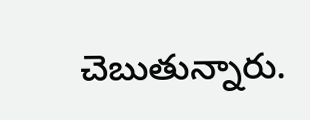చెబుతున్నారు.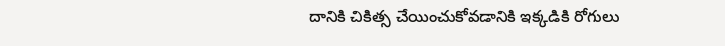దానికి చికిత్స చేయించుకోవడానికి ఇక్కడికి రోగులు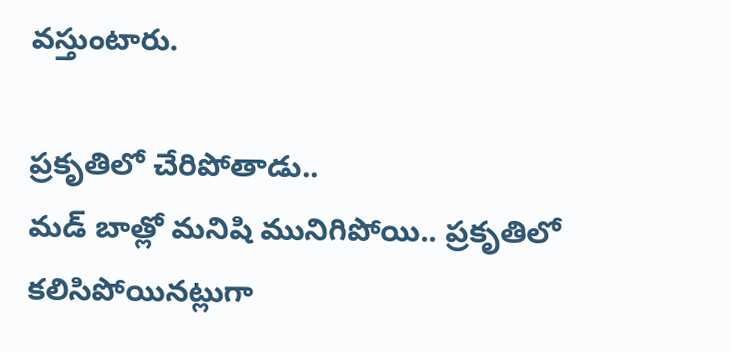వస్తుంటారు.

ప్రకృతిలో చేరిపోతాడు..
మడ్ బాత్లో మనిషి మునిగిపోయి.. ప్రకృతిలో కలిసిపోయినట్లుగా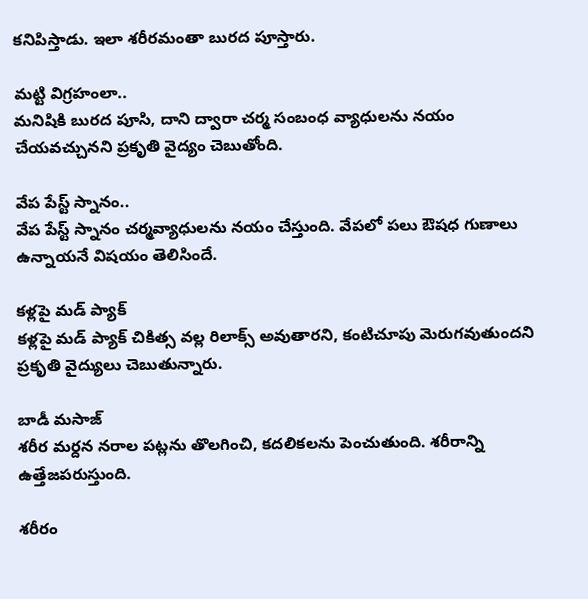కనిపిస్తాడు. ఇలా శరీరమంతా బురద పూస్తారు.

మట్టి విగ్రహంలా..
మనిషికి బురద పూసి, దాని ద్వారా చర్మ సంబంధ వ్యాధులను నయం చేయవచ్చునని ప్రకృతి వైద్యం చెబుతోంది.

వేప పేస్ట్ స్నానం..
వేప పేస్ట్ స్నానం చర్మవ్యాధులను నయం చేస్తుంది. వేపలో పలు ఔషధ గుణాలు ఉన్నాయనే విషయం తెలిసిందే.

కళ్లపై మడ్ ప్యాక్
కళ్లపై మడ్ ప్యాక్ చికిత్స వల్ల రిలాక్స్ అవుతారని, కంటిచూపు మెరుగవుతుందని ప్రకృతి వైద్యులు చెబుతున్నారు.

బాడీ మసాజ్
శరీర మర్దన నరాల పట్లను తొలగించి, కదలికలను పెంచుతుంది. శరీరాన్ని ఉత్తేజపరుస్తుంది.

శరీరం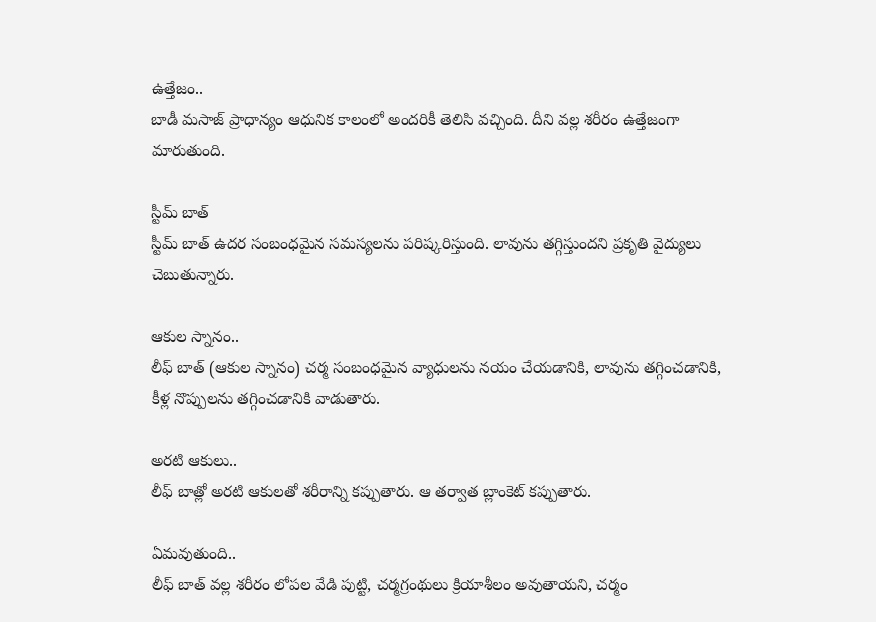ఉత్తేజం..
బాడీ మసాజ్ ప్రాధాన్యం ఆధునిక కాలంలో అందరికీ తెలిసి వచ్చింది. దీని వల్ల శరీరం ఉత్తేజంగా మారుతుంది.

స్టీమ్ బాత్
స్టీమ్ బాత్ ఉదర సంబంధమైన సమస్యలను పరిష్కరిస్తుంది. లావును తగ్గిస్తుందని ప్రకృతి వైద్యులు చెబుతున్నారు.

ఆకుల స్నానం..
లీఫ్ బాత్ (ఆకుల స్నానం) చర్మ సంబంధమైన వ్యాధులను నయం చేయడానికి, లావును తగ్గించడానికి, కీళ్ల నొప్పులను తగ్గించడానికి వాడుతారు.

అరటి ఆకులు..
లీఫ్ బాత్లో అరటి ఆకులతో శరీరాన్ని కప్పుతారు. ఆ తర్వాత బ్లాంకెట్ కప్పుతారు.

ఏమవుతుంది..
లీఫ్ బాత్ వల్ల శరీరం లోపల వేడి పుట్టి, చర్మగ్రంథులు క్రియాశీలం అవుతాయని, చర్మం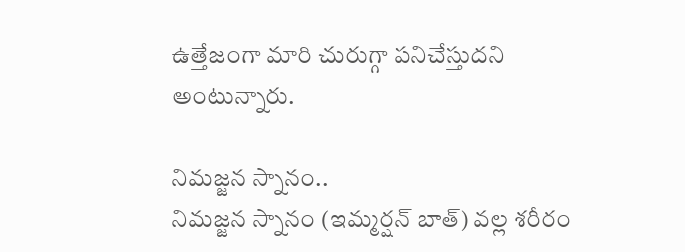ఉత్తేజంగా మారి చురుగ్గా పనిచేస్తుదని అంటున్నారు.

నిమజ్జన స్నానం..
నిమజ్జన స్నానం (ఇమ్మర్షన్ బాత్) వల్ల శరీరం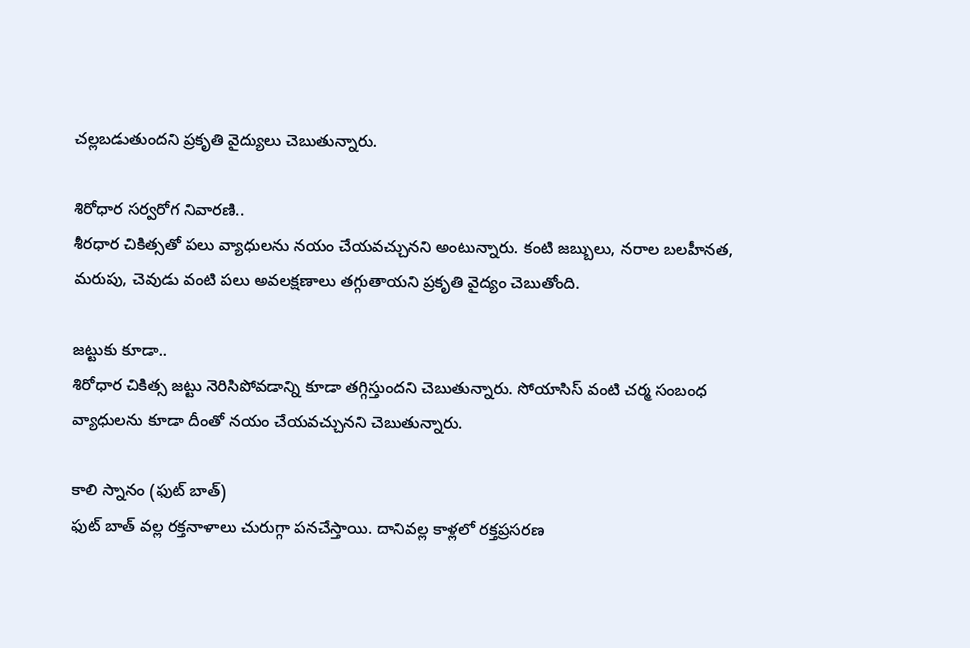చల్లబడుతుందని ప్రకృతి వైద్యులు చెబుతున్నారు.

శిరోధార సర్వరోగ నివారణి..
శీరధార చికిత్సతో పలు వ్యాధులను నయం చేయవచ్చునని అంటున్నారు. కంటి జబ్బులు, నరాల బలహీనత, మరుపు, చెవుడు వంటి పలు అవలక్షణాలు తగ్గుతాయని ప్రకృతి వైద్యం చెబుతోంది.

జట్టుకు కూడా..
శిరోధార చికిత్స జట్టు నెరిసిపోవడాన్ని కూడా తగ్గిస్తుందని చెబుతున్నారు. సోయాసిస్ వంటి చర్మ సంబంధ వ్యాధులను కూడా దీంతో నయం చేయవచ్చునని చెబుతున్నారు.

కాలి స్నానం (ఫుట్ బాత్)
ఫుట్ బాత్ వల్ల రక్తనాళాలు చురుగ్గా పనచేస్తాయి. దానివల్ల కాళ్లలో రక్తప్రసరణ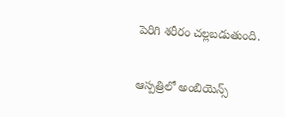పెరిగి శరీరం చల్లబడుతుంది.

ఆస్పత్రిలో అంబియెన్స్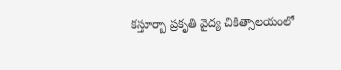కస్తూర్బా ప్రకృతి వైద్య చికిత్సాలయంలో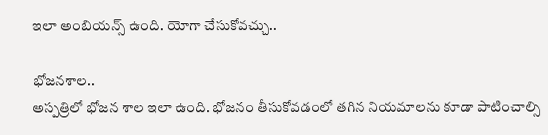ఇలా అంబియన్స్ ఉంది. యోగా చేసుకోవచ్చు..

భోజనశాల..
అస్పత్రిలో భోజన శాల ఇలా ఉంది. భోజనం తీసుకోవడంలో తగిన నియమాలను కూడా పాటించాల్సి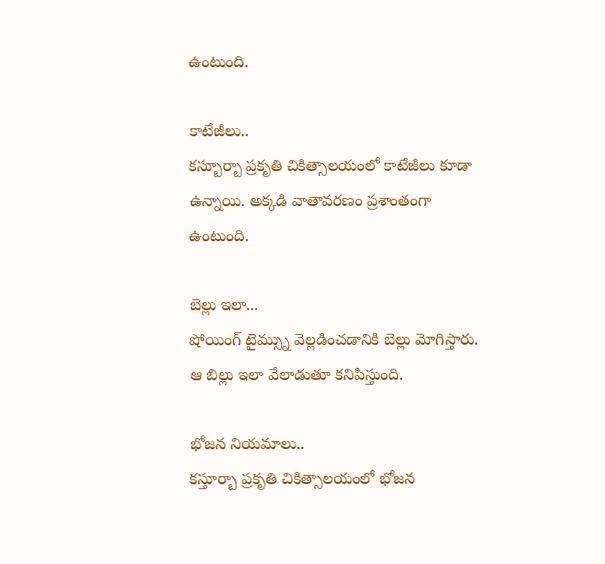ఉంటుంది.

కాటేజీలు..
కస్బూర్బా ప్రకృతి చికిత్సాలయంలో కాటేజీలు కూడా ఉన్నాయి. అక్కడి వాతావరణం ప్రశాంతంగా ఉంటుంది.

బెల్లు ఇలా...
షోయింగ్ టైమ్స్ను వెల్లడించడానికి బెల్లు మోగిస్తారు. ఆ బిల్లు ఇలా వేలాడుతూ కనిపిస్తుంది.

భోజన నియమాలు..
కస్తూర్బా ప్రకృతి చికిత్సాలయంలో భోజన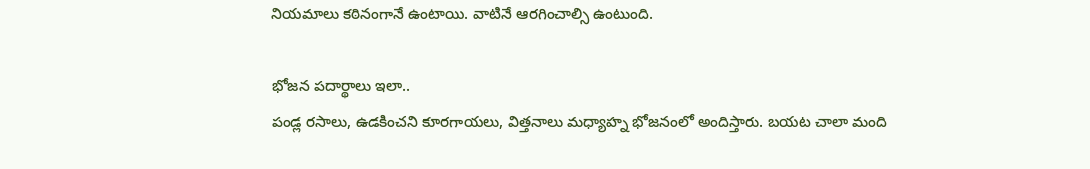నియమాలు కఠినంగానే ఉంటాయి. వాటినే ఆరగించాల్సి ఉంటుంది.

భోజన పదార్థాలు ఇలా..
పండ్ల రసాలు, ఉడకించని కూరగాయలు, విత్తనాలు మధ్యాహ్న భోజనంలో అందిస్తారు. బయట చాలా మంది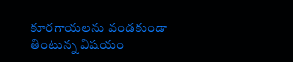కూరగాయలను వండకుండా తింటున్న విషయం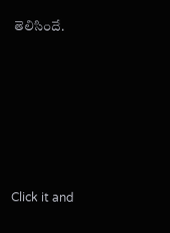తెలిసిందే.












Click it and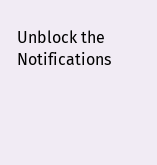Unblock the Notifications